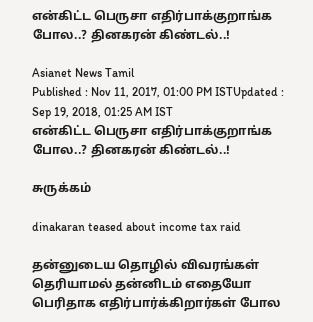என்கிட்ட பெருசா எதிர்பாக்குறாங்க போல..? தினகரன் கிண்டல்..!

Asianet News Tamil
Published : Nov 11, 2017, 01:00 PM ISTUpdated : Sep 19, 2018, 01:25 AM IST
என்கிட்ட பெருசா எதிர்பாக்குறாங்க போல..? தினகரன் கிண்டல்..!

சுருக்கம்

dinakaran teased about income tax raid

தன்னுடைய தொழில் விவரங்கள் தெரியாமல் தன்னிடம் எதையோ பெரிதாக எதிர்பார்க்கிறார்கள் போல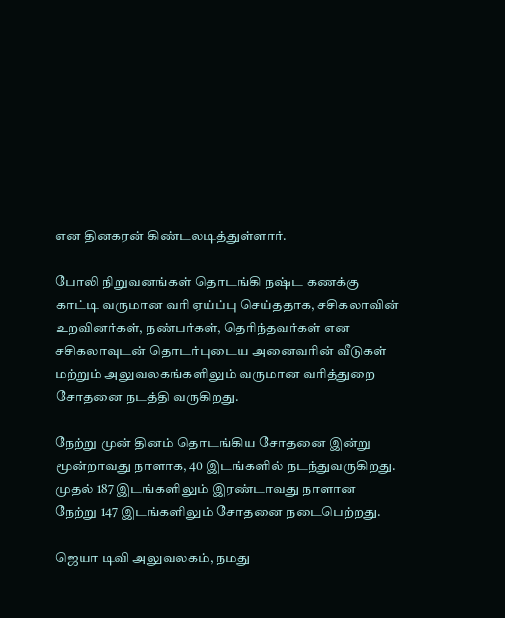என தினகரன் கிண்டலடித்துள்ளார்.

போலி நிறுவனங்கள் தொடங்கி நஷ்ட கணக்கு காட்டி வருமான வரி ஏய்ப்பு செய்ததாக, சசிகலாவின் உறவினர்கள், நண்பர்கள், தெரிந்தவர்கள் என சசிகலாவுடன் தொடர்புடைய அனைவரின் வீடுகள் மற்றும் அலுவலகங்களிலும் வருமான வரித்துறை சோதனை நடத்தி வருகிறது.

நேற்று முன் தினம் தொடங்கிய சோதனை இன்று மூன்றாவது நாளாக, 40 இடங்களில் நடந்துவருகிறது. முதல் 187 இடங்களிலும் இரண்டாவது நாளான நேற்று 147 இடங்களிலும் சோதனை நடைபெற்றது.

ஜெயா டிவி அலுவலகம், நமது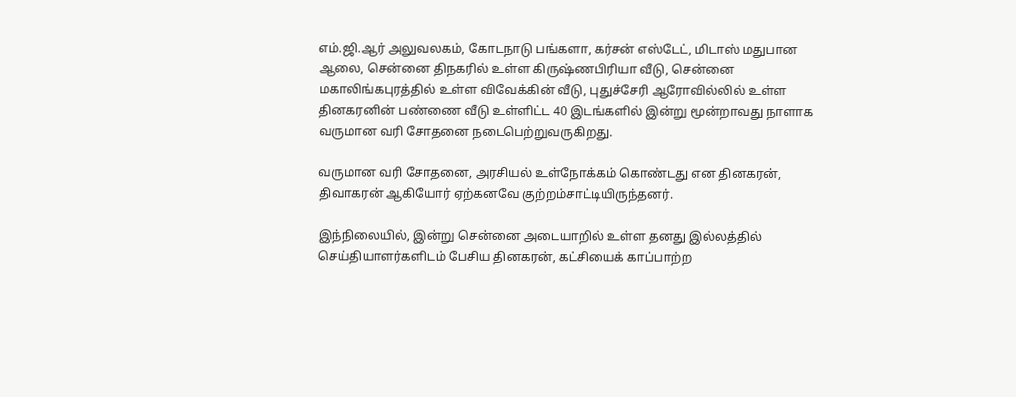எம்.ஜி.ஆர் அலுவலகம், கோடநாடு பங்களா, கர்சன் எஸ்டேட், மிடாஸ் மதுபான ஆலை, சென்னை திநகரில் உள்ள கிருஷ்ணபிரியா வீடு, சென்னை மகாலிங்கபுரத்தில் உள்ள விவேக்கின் வீடு, புதுச்சேரி ஆரோவில்லில் உள்ள தினகரனின் பண்ணை வீடு உள்ளிட்ட 40 இடங்களில் இன்று மூன்றாவது நாளாக வருமான வரி சோதனை நடைபெற்றுவருகிறது.

வருமான வரி சோதனை, அரசியல் உள்நோக்கம் கொண்டது என தினகரன், திவாகரன் ஆகியோர் ஏற்கனவே குற்றம்சாட்டியிருந்தனர்.

இந்நிலையில், இன்று சென்னை அடையாறில் உள்ள தனது இல்லத்தில் செய்தியாளர்களிடம் பேசிய தினகரன், கட்சியைக் காப்பாற்ற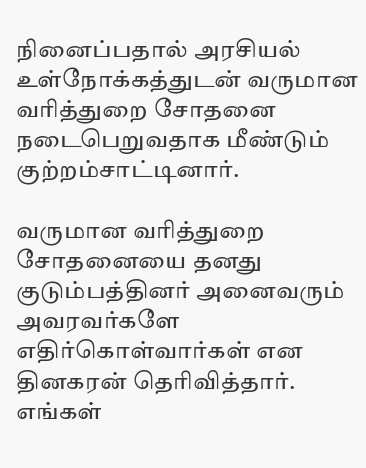நினைப்பதால் அரசியல் உள்நோக்கத்துடன் வருமான வரித்துறை சோதனை நடைபெறுவதாக மீண்டும் குற்றம்சாட்டினார்.

வருமான வரித்துறை சோதனையை தனது குடும்பத்தினர் அனைவரும் அவரவர்களே எதிர்கொள்வார்கள் என தினகரன் தெரிவித்தார். எங்கள்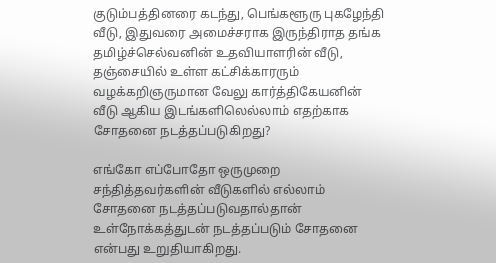குடும்பத்தினரை கடந்து, பெங்களூரு புகழேந்தி வீடு, இதுவரை அமைச்சராக இருந்திராத தங்க தமிழ்ச்செல்வனின் உதவியாளரின் வீடு, தஞ்சையில் உள்ள கட்சிக்காரரும் வழக்கறிஞருமான வேலு கார்த்திகேயனின் வீடு ஆகிய இடங்களிலெல்லாம் எதற்காக சோதனை நடத்தப்படுகிறது?

எங்கோ எப்போதோ ஒருமுறை சந்தித்தவர்களின் வீடுகளில் எல்லாம் சோதனை நடத்தப்படுவதால்தான் உள்நோக்கத்துடன் நடத்தப்படும் சோதனை என்பது உறுதியாகிறது.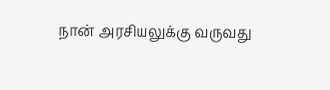நான் அரசியலுக்கு வருவது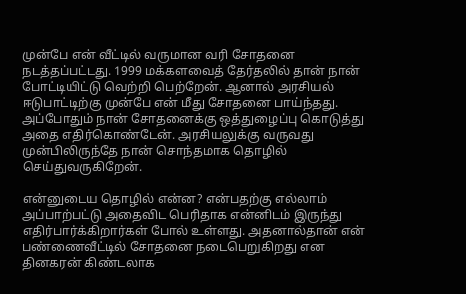முன்பே என் வீட்டில் வருமான வரி சோதனை நடத்தப்பட்டது. 1999 மக்களவைத் தேர்தலில் தான் நான் போட்டியிட்டு வெற்றி பெற்றேன். ஆனால் அரசியல் ஈடுபாட்டிற்கு முன்பே என் மீது சோதனை பாய்ந்தது. அப்போதும் நான் சோதனைக்கு ஒத்துழைப்பு கொடுத்து அதை எதிர்கொண்டேன். அரசியலுக்கு வருவது முன்பிலிருந்தே நான் சொந்தமாக தொழில் செய்துவருகிறேன்.

என்னுடைய தொழில் என்ன? என்பதற்கு எல்லாம் அப்பாற்பட்டு அதைவிட பெரிதாக என்னிடம் இருந்து எதிர்பார்க்கிறார்கள் போல் உள்ளது. அதனால்தான் என் பண்ணைவீட்டில் சோதனை நடைபெறுகிறது என தினகரன் கிண்டலாக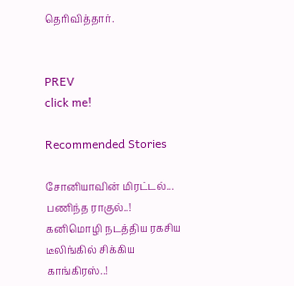தெரிவித்தார்.


PREV
click me!

Recommended Stories

சோனியாவின் மிரட்டல்... பணிந்த ராகுல்..! கனிமொழி நடத்திய ரகசிய டீலிங்கில் சிக்கிய காங்கிரஸ்..!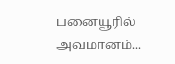பனையூரில் அவமானம்...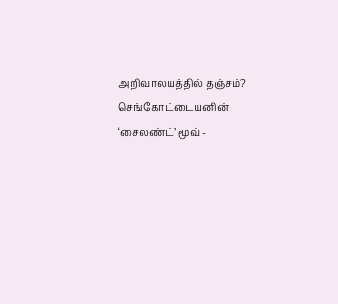அறிவாலயத்தில் தஞ்சம்? செங்கோட்டையனின் ‘சைலண்ட்’ மூவ் -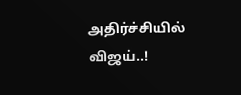அதிர்ச்சியில் விஜய்..!